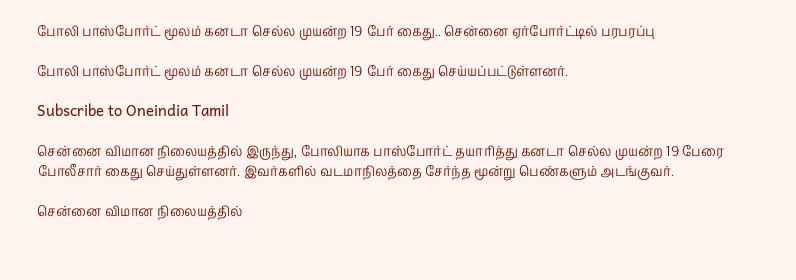போலி பாஸ்போர்ட் மூலம் கனடா செல்ல முயன்ற 19 பேர் கைது.. சென்னை ஏர்போர்ட்டில் பரபரப்பு

போலி பாஸ்போர்ட் மூலம் கனடா செல்ல முயன்ற 19 பேர் கைது செய்யப்பட்டுள்ளனர்.

Subscribe to Oneindia Tamil

சென்னை விமான நிலையத்தில் இருந்து, போலியாக பாஸ்போர்ட் தயாரித்து கனடா செல்ல முயன்ற 19 பேரை போலீசார் கைது செய்துள்ளனர். இவர்களில் வடமாநிலத்தை சேர்ந்த மூன்று பெண்களும் அடங்குவர்.

சென்னை விமான நிலையத்தில்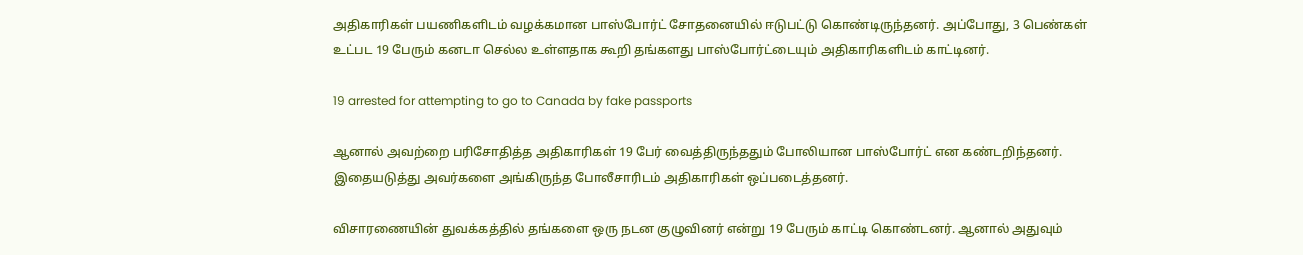அதிகாரிகள் பயணிகளிடம் வழக்கமான பாஸ்போர்ட் சோதனையில் ஈடுபட்டு கொண்டிருந்தனர். அப்போது, 3 பெண்கள் உட்பட 19 பேரும் கனடா செல்ல உள்ளதாக கூறி தங்களது பாஸ்போர்ட்டையும் அதிகாரிகளிடம் காட்டினர்.

19 arrested for attempting to go to Canada by fake passports

ஆனால் அவற்றை பரிசோதித்த அதிகாரிகள் 19 பேர் வைத்திருந்ததும் போலியான பாஸ்போர்ட் என கண்டறிந்தனர். இதையடுத்து அவர்களை அங்கிருந்த போலீசாரிடம் அதிகாரிகள் ஒப்படைத்தனர்.

விசாரணையின் துவக்கத்தில் தங்களை ஒரு நடன குழுவினர் என்று 19 பேரும் காட்டி கொண்டனர். ஆனால் அதுவும்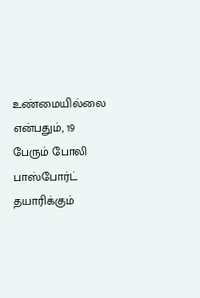உண்மையில்லை என்பதும், 19 பேரும் போலி பாஸ்போர்ட் தயாரிக்கும்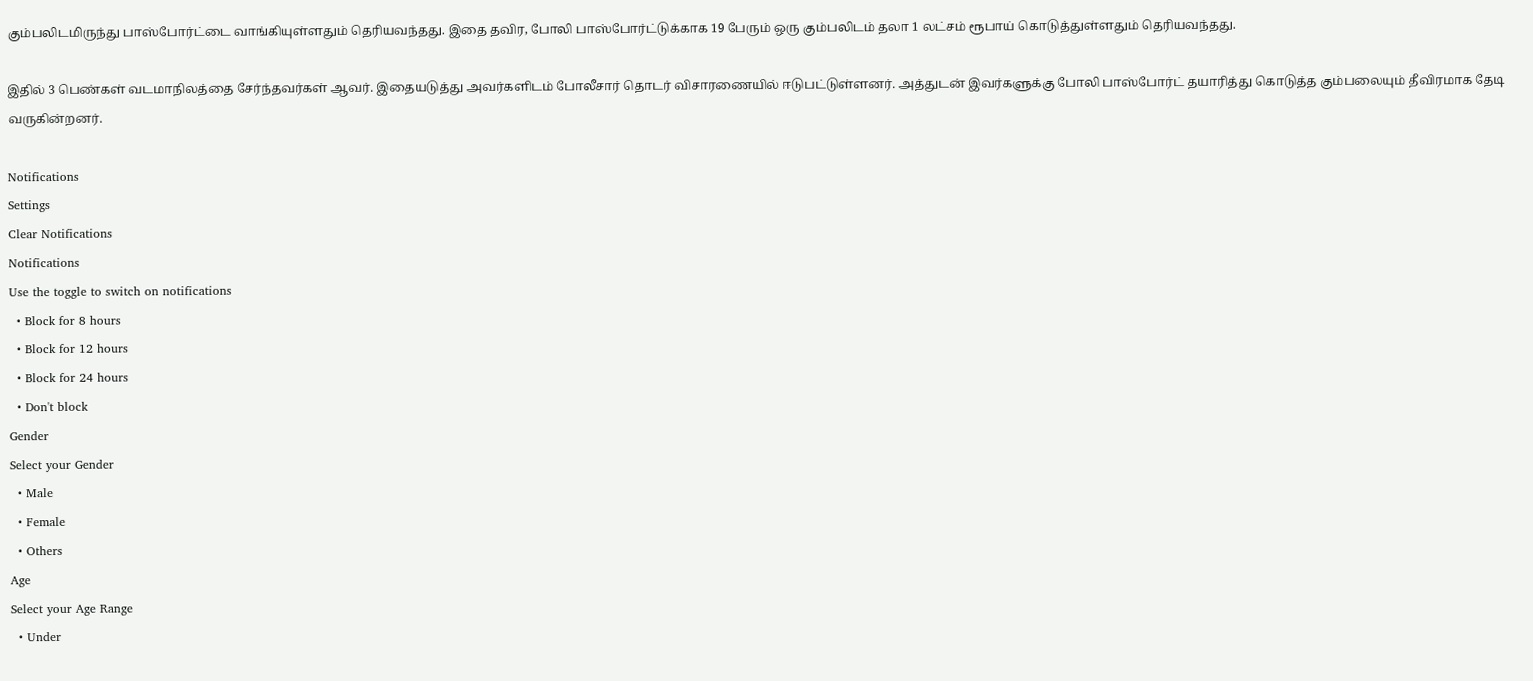கும்பலிடமிருந்து பாஸ்போர்ட்டை வாங்கியுள்ளதும் தெரியவந்தது. இதை தவிர, போலி பாஸ்போர்ட்டுக்காக 19 பேரும் ஒரு கும்பலிடம் தலா 1 லட்சம் ரூபாய் கொடுத்துள்ளதும் தெரியவந்தது.

இதில் 3 பெண்கள் வடமாநிலத்தை சேர்ந்தவர்கள் ஆவர். இதையடுத்து அவர்களிடம் போலீசார் தொடர் விசாரணையில் ஈடுபட்டுள்ளனர். அத்துடன் இவர்களுக்கு போலி பாஸ்போர்ட் தயாரித்து கொடுத்த கும்பலையும் தீவிரமாக தேடி வருகின்றனர்.

Notifications
Settings
Clear Notifications
Notifications
Use the toggle to switch on notifications
  • Block for 8 hours
  • Block for 12 hours
  • Block for 24 hours
  • Don't block
Gender
Select your Gender
  • Male
  • Female
  • Others
Age
Select your Age Range
  • Under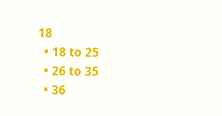18
  • 18 to 25
  • 26 to 35
  • 36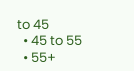to 45
  • 45 to 55
  • 55+